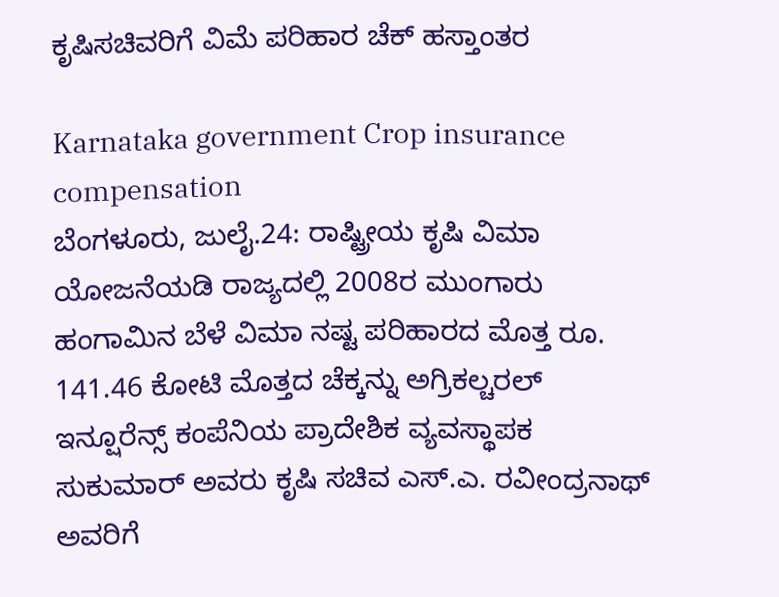ಕೃಷಿಸಚಿವರಿಗೆ ವಿಮೆ ಪರಿಹಾರ ಚೆಕ್ ಹಸ್ತಾಂತರ

Karnataka government Crop insurance compensation
ಬೆಂಗಳೂರು, ಜುಲೈ.24: ರಾಷ್ಟ್ರೀಯ ಕೃಷಿ ವಿಮಾ ಯೋಜನೆಯಡಿ ರಾಜ್ಯದಲ್ಲಿ 2008ರ ಮುಂಗಾರು ಹಂಗಾಮಿನ ಬೆಳೆ ವಿಮಾ ನಷ್ಟ ಪರಿಹಾರದ ಮೊತ್ತ ರೂ. 141.46 ಕೋಟಿ ಮೊತ್ತದ ಚೆಕ್ಕನ್ನು ಅಗ್ರಿಕಲ್ಚರಲ್ ಇನ್ಷೂರೆನ್ಸ್ ಕಂಪೆನಿಯ ಪ್ರಾದೇಶಿಕ ವ್ಯವಸ್ಥಾಪಕ ಸುಕುಮಾರ್ ಅವರು ಕೃಷಿ ಸಚಿವ ಎಸ್.ಎ. ರವೀಂದ್ರನಾಥ್ ಅವರಿಗೆ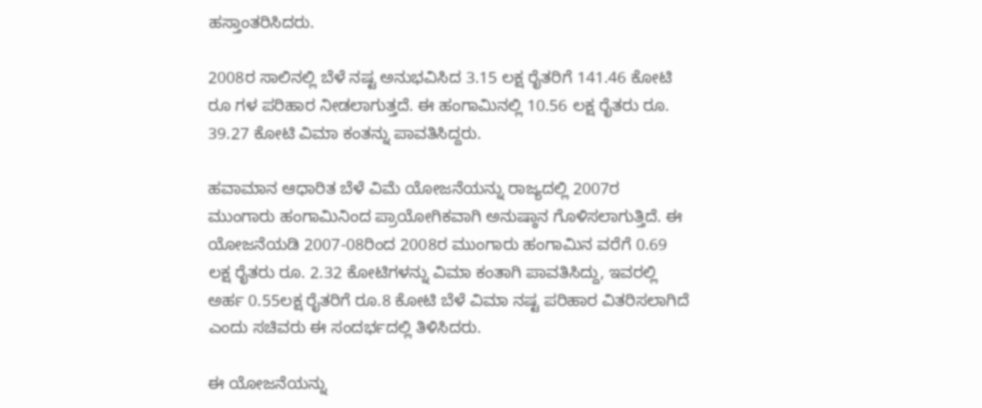ಹಸ್ತಾಂತರಿಸಿದರು.

2008ರ ಸಾಲಿನಲ್ಲಿ ಬೆಳೆ ನಷ್ಟ ಅನುಭವಿಸಿದ 3.15 ಲಕ್ಷ ರೈತರಿಗೆ 141.46 ಕೋಟಿ ರೂ ಗಳ ಪರಿಹಾರ ನೀಡಲಾಗುತ್ತದೆ. ಈ ಹಂಗಾಮಿನಲ್ಲಿ 10.56 ಲಕ್ಷ ರೈತರು ರೂ. 39.27 ಕೋಟಿ ವಿಮಾ ಕಂತನ್ನು ಪಾವತಿಸಿದ್ದರು.

ಹವಾಮಾನ ಆಧಾರಿತ ಬೆಳೆ ವಿಮೆ ಯೋಜನೆಯನ್ನು ರಾಜ್ಯದಲ್ಲಿ 2007ರ ಮುಂಗಾರು ಹಂಗಾಮಿನಿಂದ ಪ್ರಾಯೋಗಿಕವಾಗಿ ಅನುಷ್ಠಾನ ಗೊಳಿಸಲಾಗುತ್ತಿದೆ. ಈ ಯೋಜನೆಯಡಿ 2007-08ರಿಂದ 2008ರ ಮುಂಗಾರು ಹಂಗಾಮಿನ ವರೆಗೆ 0.69 ಲಕ್ಷ ರೈತರು ರೂ. 2.32 ಕೋಟಿಗಳನ್ನು ವಿಮಾ ಕಂತಾಗಿ ಪಾವತಿಸಿದ್ದು, ಇವರಲ್ಲಿ ಅರ್ಹ 0.55ಲಕ್ಷ ರೈತರಿಗೆ ರೂ.8 ಕೋಟಿ ಬೆಳೆ ವಿಮಾ ನಷ್ಟ ಪರಿಹಾರ ವಿತರಿಸಲಾಗಿದೆ ಎಂದು ಸಚಿವರು ಈ ಸಂದರ್ಭದಲ್ಲಿ ತಿಳಿಸಿದರು.

ಈ ಯೋಜನೆಯನ್ನು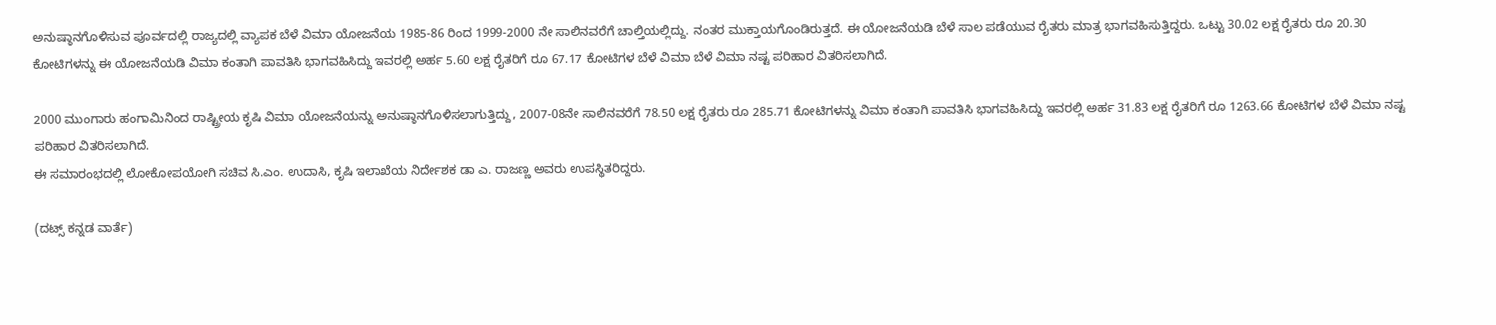ಅನುಷ್ಠಾನಗೊಳಿಸುವ ಪೂರ್ವದಲ್ಲಿ ರಾಜ್ಯದಲ್ಲಿ ವ್ಯಾಪಕ ಬೆಳೆ ವಿಮಾ ಯೋಜನೆಯ 1985-86 ರಿಂದ 1999-2000 ನೇ ಸಾಲಿನವರೆಗೆ ಚಾಲ್ತಿಯಲ್ಲಿದ್ದು. ನಂತರ ಮುಕ್ತಾಯಗೊಂಡಿರುತ್ತದೆ. ಈ ಯೋಜನೆಯಡಿ ಬೆಳೆ ಸಾಲ ಪಡೆಯುವ ರೈತರು ಮಾತ್ರ ಭಾಗವಹಿಸುತ್ತಿದ್ದರು. ಒಟ್ಟು 30.02 ಲಕ್ಷ ರೈತರು ರೂ 20.30 ಕೋಟಿಗಳನ್ನು ಈ ಯೋಜನೆಯಡಿ ವಿಮಾ ಕಂತಾಗಿ ಪಾವತಿಸಿ ಭಾಗವಹಿಸಿದ್ದು ಇವರಲ್ಲಿ ಅರ್ಹ 5.60 ಲಕ್ಷ ರೈತರಿಗೆ ರೂ 67.17 ಕೋಟಿಗಳ ಬೆಳೆ ವಿಮಾ ಬೆಳೆ ವಿಮಾ ನಷ್ಟ ಪರಿಹಾರ ವಿತರಿಸಲಾಗಿದೆ.

2000 ಮುಂಗಾರು ಹಂಗಾಮಿನಿಂದ ರಾಷ್ಟ್ರೀಯ ಕೃಷಿ ವಿಮಾ ಯೋಜನೆಯನ್ನು ಅನುಷ್ಠಾನಗೊಳಿಸಲಾಗುತ್ತಿದ್ದು, 2007-08ನೇ ಸಾಲಿನವರೆಗೆ 78.50 ಲಕ್ಷ ರೈತರು ರೂ 285.71 ಕೋಟಿಗಳನ್ನು ವಿಮಾ ಕಂತಾಗಿ ಪಾವತಿಸಿ ಭಾಗವಹಿಸಿದ್ದು ಇವರಲ್ಲಿ ಅರ್ಹ 31.83 ಲಕ್ಷ ರೈತರಿಗೆ ರೂ 1263.66 ಕೋಟಿಗಳ ಬೆಳೆ ವಿಮಾ ನಷ್ಟ ಪರಿಹಾರ ವಿತರಿಸಲಾಗಿದೆ.
ಈ ಸಮಾರಂಭದಲ್ಲಿ ಲೋಕೋಪಯೋಗಿ ಸಚಿವ ಸಿ.ಎಂ. ಉದಾಸಿ, ಕೃಷಿ ಇಲಾಖೆಯ ನಿರ್ದೇಶಕ ಡಾ ಎ. ರಾಜಣ್ಣ ಅವರು ಉಪಸ್ಥಿತರಿದ್ದರು.

(ದಟ್ಸ್ ಕನ್ನಡ ವಾರ್ತೆ)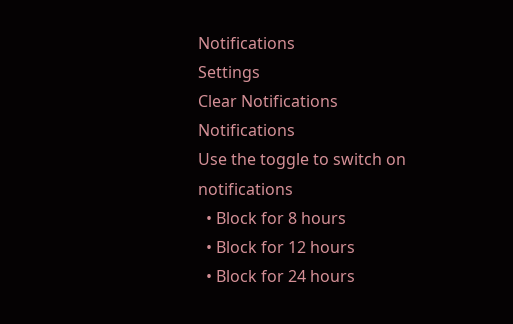Notifications
Settings
Clear Notifications
Notifications
Use the toggle to switch on notifications
  • Block for 8 hours
  • Block for 12 hours
  • Block for 24 hours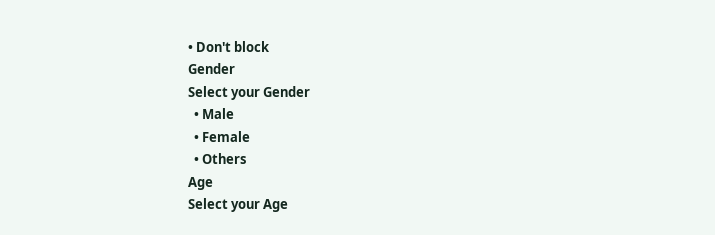• Don't block
Gender
Select your Gender
  • Male
  • Female
  • Others
Age
Select your Age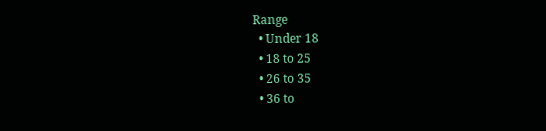Range
  • Under 18
  • 18 to 25
  • 26 to 35
  • 36 to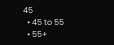45
  • 45 to 55
  • 55+